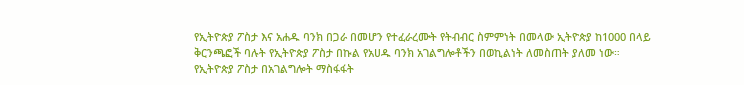የኢትዮጵያ ፖስታ እና አሐዱ ባንክ በጋራ በመሆን የተፈራረሙት የትብብር ስምምነት በመላው ኢትዮጵያ ከ1000 በላይ ቅርንጫፎች ባሉት የኢትዮጵያ ፖስታ በኩል የአሀዱ ባንክ አገልግሎቶችን በወኪልነት ለመስጠት ያለመ ነው።
የኢትዮጵያ ፖስታ በአገልግሎት ማስፋፋት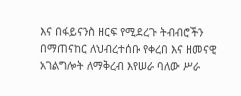እና በፋይናንስ ዘርፍ የሚደረጉ ትብብሮችን በማጠናከር ለህብረተሰቡ የቀረበ እና ዘመናዊ አገልግሎት ለማቅረብ እየሠራ ባለው ሥራ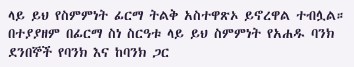ላይ ይህ የስምምነት ፊርማ ትልቅ አስተዋጽኦ ይኖረዋል ተብሏል።
በተያያዘም በፊርማ ስነ ስርዓቱ ላይ ይህ ስምምነት የአሐዱ ባንክ ደንበኞች የባንክ እና ከባንክ ጋር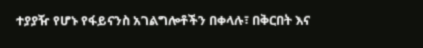ተያያዥ የሆኑ የፋይናንስ አገልግሎቶችን በቀላሉ፣ በቅርበት እና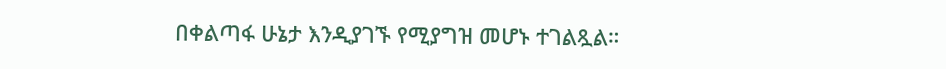በቀልጣፋ ሁኔታ እንዲያገኙ የሚያግዝ መሆኑ ተገልጿል።